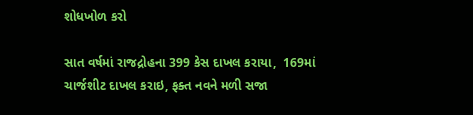શોધખોળ કરો

સાત વર્ષમાં રાજદ્રોહના 399 કેસ દાખલ કરાયા,  169માં ચાર્જશીટ દાખલ કરાઇ, ફક્ત નવને મળી સજા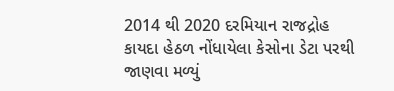2014 થી 2020 દરમિયાન રાજદ્રોહ કાયદા હેઠળ નોંધાયેલા કેસોના ડેટા પરથી જાણવા મળ્યું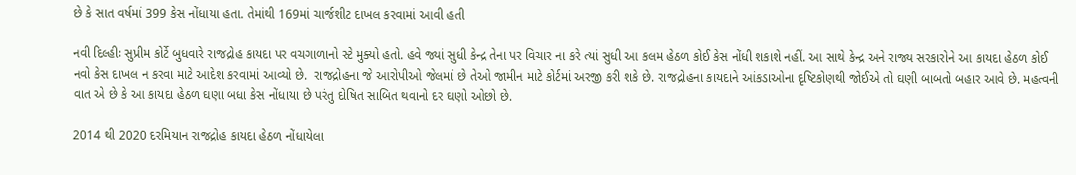છે કે સાત વર્ષમાં 399 કેસ નોંધાયા હતા. તેમાંથી 169માં ચાર્જશીટ દાખલ કરવામાં આવી હતી

નવી દિલ્હીઃ સુપ્રીમ કોર્ટે બુધવારે રાજદ્રોહ કાયદા પર વચગાળાનો સ્ટે મુક્યો હતો. હવે જ્યાં સુધી કેન્દ્ર તેના પર વિચાર ના કરે ત્યાં સુધી આ કલમ હેઠળ કોઈ કેસ નોંધી શકાશે નહીં. આ સાથે કેન્દ્ર અને રાજ્ય સરકારોને આ કાયદા હેઠળ કોઈ નવો કેસ દાખલ ન કરવા માટે આદેશ કરવામાં આવ્યો છે.  રાજદ્રોહના જે આરોપીઓ જેલમાં છે તેઓ જામીન માટે કોર્ટમાં અરજી કરી શકે છે. રાજદ્રોહના કાયદાને આંકડાઓના દૃષ્ટિકોણથી જોઈએ તો ઘણી બાબતો બહાર આવે છે. મહત્વની વાત એ છે કે આ કાયદા હેઠળ ઘણા બધા કેસ નોંધાયા છે પરંતુ દોષિત સાબિત થવાનો દર ઘણો ઓછો છે.

2014 થી 2020 દરમિયાન રાજદ્રોહ કાયદા હેઠળ નોંધાયેલા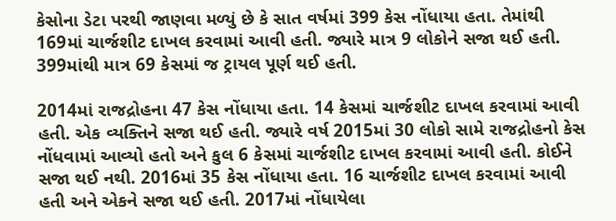કેસોના ડેટા પરથી જાણવા મળ્યું છે કે સાત વર્ષમાં 399 કેસ નોંધાયા હતા. તેમાંથી 169માં ચાર્જશીટ દાખલ કરવામાં આવી હતી. જ્યારે માત્ર 9 લોકોને સજા થઈ હતી. 399માંથી માત્ર 69 કેસમાં જ ટ્રાયલ પૂર્ણ થઈ હતી.

2014માં રાજદ્રોહના 47 કેસ નોંધાયા હતા. 14 કેસમાં ચાર્જશીટ દાખલ કરવામાં આવી હતી. એક વ્યક્તિને સજા થઈ હતી. જ્યારે વર્ષ 2015માં 30 લોકો સામે રાજદ્રોહનો કેસ નોંધવામાં આવ્યો હતો અને કુલ 6 કેસમાં ચાર્જશીટ દાખલ કરવામાં આવી હતી. કોઈને સજા થઈ નથી. 2016માં 35 કેસ નોંધાયા હતા. 16 ચાર્જશીટ દાખલ કરવામાં આવી હતી અને એકને સજા થઈ હતી. 2017માં નોંધાયેલા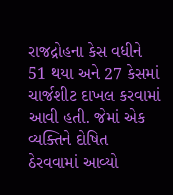રાજદ્રોહના કેસ વધીને 51 થયા અને 27 કેસમાં ચાર્જશીટ દાખલ કરવામાં આવી હતી. જેમાં એક વ્યક્તિને દોષિત ઠેરવવામાં આવ્યો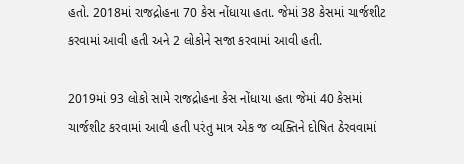હતો. 2018માં રાજદ્રોહના 70 કેસ નોંધાયા હતા. જેમાં 38 કેસમાં ચાર્જશીટ કરવામાં આવી હતી અને 2 લોકોને સજા કરવામાં આવી હતી.

2019માં 93 લોકો સામે રાજદ્રોહના કેસ નોંધાયા હતા જેમાં 40 કેસમાં ચાર્જશીટ કરવામાં આવી હતી પરંતુ માત્ર એક જ વ્યક્તિને દોષિત ઠેરવવામાં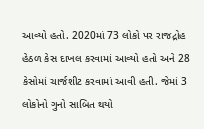આવ્યો હતો. 2020માં 73 લોકો પર રાજદ્રોહ હેઠળ કેસ દાખલ કરવામાં આવ્યો હતો અને 28 કેસોમાં ચાર્જશીટ કરવામાં આવી હતી. જેમાં 3 લોકોનો ગુનો સાબિત થયો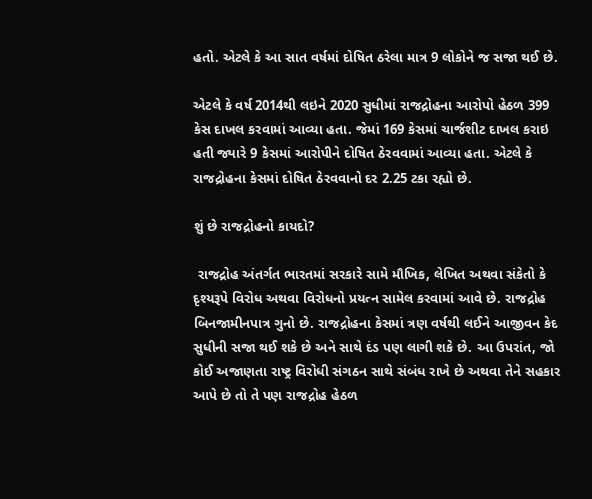હતો. એટલે કે આ સાત વર્ષમાં દોષિત ઠરેલા માત્ર 9 લોકોને જ સજા થઈ છે.

એટલે કે વર્ષ 2014થી લઇને 2020 સુધીમાં રાજદ્રોહના આરોપો હેઠળ 399 કેસ દાખલ કરવામાં આવ્યા હતા. જેમાં 169 કેસમાં ચાર્જશીટ દાખલ કરાઇ હતી જ્યારે 9 કેસમાં આરોપીને દોષિત ઠેરવવામાં આવ્યા હતા. એટલે કે રાજદ્રોહના કેસમાં દોષિત ઠેરવવાનો દર 2.25 ટકા રહ્યો છે.

શું છે રાજદ્રોહનો કાયદો?

 રાજદ્રોહ અંતર્ગત ભારતમાં સરકારે સામે મૌખિક, લેખિત અથવા સંકેતો કે દૃશ્યરૂપે વિરોધ અથવા વિરોધનો પ્રયત્ન સામેલ કરવામાં આવે છે. રાજદ્રોહ બિનજામીનપાત્ર ગુનો છે. રાજદ્રોહના કેસમાં ત્રણ વર્ષથી લઈને આજીવન કેદ સુધીની સજા થઈ શકે છે અને સાથે દંડ પણ લાગી શકે છે. આ ઉપરાંત, જો કોઈ અજાણતા રાષ્ટ્ર વિરોધી સંગઠન સાથે સંબંધ રાખે છે અથવા તેને સહકાર આપે છે તો તે પણ રાજદ્રોહ હેઠળ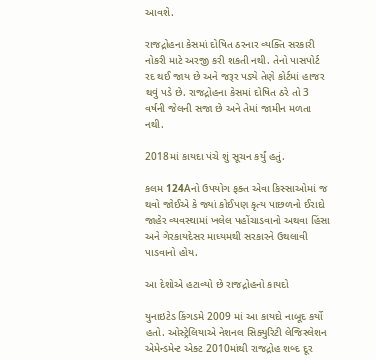આવશે.

રાજદ્રોહના કેસમાં દોષિત ઠરનાર વ્યક્તિ સરકારી નોકરી માટે અરજી કરી શકતી નથી. તેનો પાસપોર્ટ રદ થઈ જાય છે અને જરૂર પડ્યે તેણે કોર્ટમાં હાજર થવું પડે છે. રાજદ્રોહના કેસમાં દોષિત ઠરે તો 3 વર્ષની જેલની સજા છે અને તેમાં જામીન મળતા નથી.

2018માં કાયદા પંચે શું સૂચન કર્યું હતું.

કલમ 124Aનો ઉપયોગ ફક્ત એવા કિસ્સાઓમાં જ થવો જોઈએ કે જ્યાં કોઈપણ કૃત્ય પાછળનો ઈરાદો જાહેર વ્યવસ્થામાં ખલેલ પહોંચાડવાનો અથવા હિંસા અને ગેરકાયદેસર માધ્યમથી સરકારને ઉથલાવી પાડવાનો હોય.

આ દેશોએ હટાવ્યો છે રાજદ્રોહનો કાયદો

યુનાઇટેડ કિંગડમે 2009 માં આ કાયદો નાબૂદ કર્યો હતો. ઓસ્ટ્રેલિયાએ નેશનલ સિક્યુરિટી લેજિસ્લેશન એમેન્ડમેન્ટ એક્ટ 2010માંથી રાજદ્રોહ શબ્દ દૂર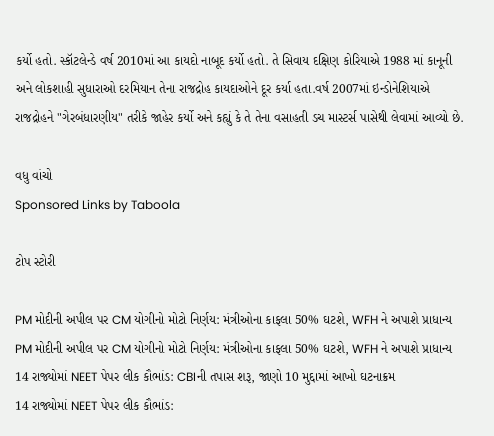કર્યો હતો. સ્કૉટલેન્ડે વર્ષ 2010માં આ કાયદો નાબૂદ કર્યો હતો. તે સિવાય દક્ષિણ કોરિયાએ 1988 માં કાનૂની અને લોકશાહી સુધારાઓ દરમિયાન તેના રાજદ્રોહ કાયદાઓને દૂર કર્યા હતા.વર્ષ 2007માં ઇન્ડોનેશિયાએ રાજદ્રોહને "ગેરબંધારણીય" તરીકે જાહેર કર્યો અને કહ્યું કે તે તેના વસાહતી ડચ માસ્ટર્સ પાસેથી લેવામાં આવ્યો છે.

વધુ વાંચો
Sponsored Links by Taboola

ટોપ સ્ટોરી

PM મોદીની અપીલ પર CM યોગીનો મોટો નિર્ણય: મંત્રીઓના કાફલા 50% ઘટશે, WFH ને અપાશે પ્રાધાન્ય
PM મોદીની અપીલ પર CM યોગીનો મોટો નિર્ણય: મંત્રીઓના કાફલા 50% ઘટશે, WFH ને અપાશે પ્રાધાન્ય
14 રાજ્યોમાં NEET પેપર લીક કૌભાંડ: CBIની તપાસ શરૂ, જાણો 10 મુદ્દામાં આખો ઘટનાક્રમ
14 રાજ્યોમાં NEET પેપર લીક કૌભાંડ: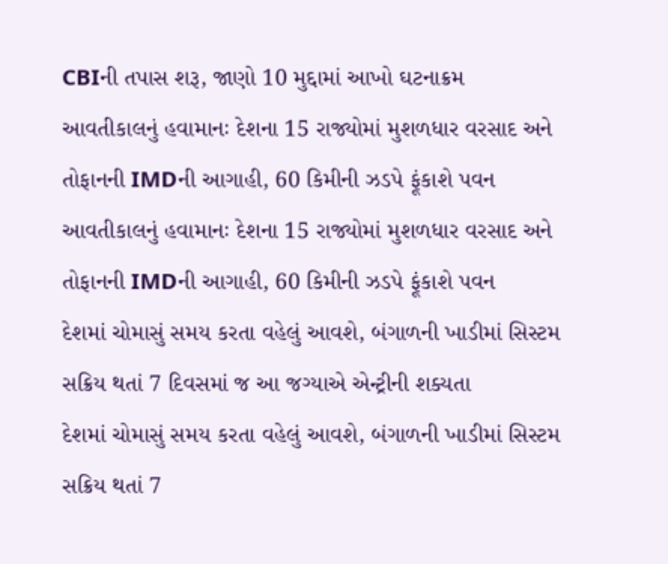CBIની તપાસ શરૂ, જાણો 10 મુદ્દામાં આખો ઘટનાક્રમ
આવતીકાલનું હવામાનઃ દેશના 15 રાજ્યોમાં મુશળધાર વરસાદ અને તોફાનની IMDની આગાહી, 60 કિમીની ઝડપે ફૂંકાશે પવન
આવતીકાલનું હવામાનઃ દેશના 15 રાજ્યોમાં મુશળધાર વરસાદ અને તોફાનની IMDની આગાહી, 60 કિમીની ઝડપે ફૂંકાશે પવન
દેશમાં ચોમાસું સમય કરતા વહેલું આવશે, બંગાળની ખાડીમાં સિસ્ટમ સક્રિય થતાં 7 દિવસમાં જ આ જગ્યાએ એન્ટ્રીની શક્યતા
દેશમાં ચોમાસું સમય કરતા વહેલું આવશે, બંગાળની ખાડીમાં સિસ્ટમ સક્રિય થતાં 7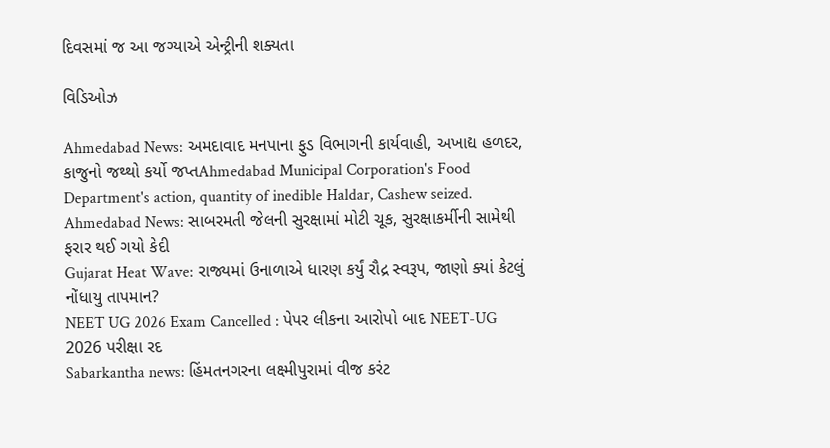દિવસમાં જ આ જગ્યાએ એન્ટ્રીની શક્યતા

વિડિઓઝ

Ahmedabad News: અમદાવાદ મનપાના ફુડ વિભાગની કાર્યવાહી, અખાદ્ય હળદર, કાજુનો જથ્થો કર્યો જપ્તAhmedabad Municipal Corporation's Food Department's action, quantity of inedible Haldar, Cashew seized.
Ahmedabad News: સાબરમતી જેલની સુરક્ષામાં મોટી ચૂક, સુરક્ષાકર્મીની સામેથી ફરાર થઈ ગયો કેદી
Gujarat Heat Wave: રાજ્યમાં ઉનાળાએ ધારણ કર્યું રૌદ્ર સ્વરૂપ, જાણો ક્યાં કેટલું નોંધાયુ તાપમાન?
NEET UG 2026 Exam Cancelled : પેપર લીકના આરોપો બાદ NEET-UG 2026 પરીક્ષા રદ
Sabarkantha news: હિંમતનગરના લક્ષ્મીપુરામાં વીજ કરંટ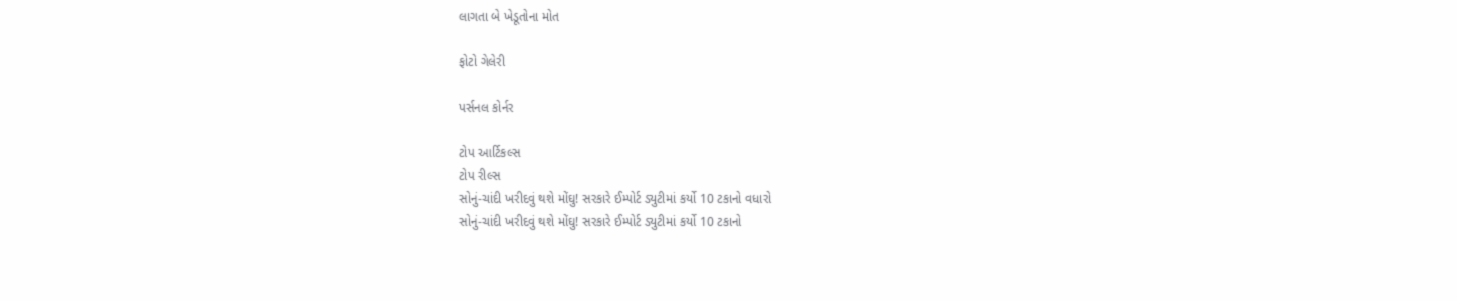લાગતા બે ખેડૂતોના મોત

ફોટો ગેલેરી

પર્સનલ કોર્નર

ટોપ આર્ટિકલ્સ
ટોપ રીલ્સ
સોનું-ચાંદી ખરીદવું થશે મોંઘુ! સરકારે ઈમ્પોર્ટ ડ્યુટીમાં કર્યો 10 ટકાનો વધારો
સોનું-ચાંદી ખરીદવું થશે મોંઘુ! સરકારે ઈમ્પોર્ટ ડ્યુટીમાં કર્યો 10 ટકાનો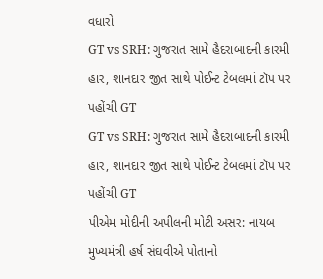વધારો
GT vs SRH: ગુજરાત સામે હૈદરાબાદની કારમી હાર, શાનદાર જીત સાથે પોઈન્ટ ટેબલમાં ટૉપ પર પહોંચી GT
GT vs SRH: ગુજરાત સામે હૈદરાબાદની કારમી હાર, શાનદાર જીત સાથે પોઈન્ટ ટેબલમાં ટૉપ પર પહોંચી GT
પીએમ મોદીની અપીલની મોટી અસર: નાયબ મુખ્યમંત્રી હર્ષ સંઘવીએ પોતાનો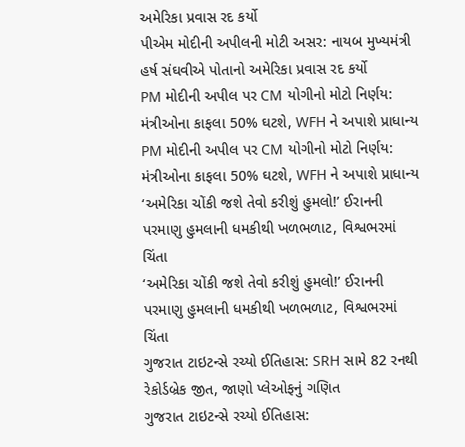અમેરિકા પ્રવાસ રદ કર્યો
પીએમ મોદીની અપીલની મોટી અસર: નાયબ મુખ્યમંત્રી હર્ષ સંઘવીએ પોતાનો અમેરિકા પ્રવાસ રદ કર્યો
PM મોદીની અપીલ પર CM યોગીનો મોટો નિર્ણય: મંત્રીઓના કાફલા 50% ઘટશે, WFH ને અપાશે પ્રાધાન્ય
PM મોદીની અપીલ પર CM યોગીનો મોટો નિર્ણય: મંત્રીઓના કાફલા 50% ઘટશે, WFH ને અપાશે પ્રાધાન્ય
‘અમેરિકા ચોંકી જશે તેવો કરીશું હુમલો!’ ઈરાનની પરમાણુ હુમલાની ધમકીથી ખળભળાટ, વિશ્વભરમાં ચિંતા
‘અમેરિકા ચોંકી જશે તેવો કરીશું હુમલો!’ ઈરાનની પરમાણુ હુમલાની ધમકીથી ખળભળાટ, વિશ્વભરમાં ચિંતા
ગુજરાત ટાઇટન્સે રચ્યો ઈતિહાસ: SRH સામે 82 રનથી રેકોર્ડબ્રેક જીત, જાણો પ્લેઓફનું ગણિત
ગુજરાત ટાઇટન્સે રચ્યો ઈતિહાસ: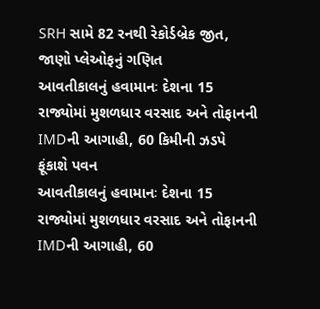SRH સામે 82 રનથી રેકોર્ડબ્રેક જીત, જાણો પ્લેઓફનું ગણિત
આવતીકાલનું હવામાનઃ દેશના 15 રાજ્યોમાં મુશળધાર વરસાદ અને તોફાનની IMDની આગાહી, 60 કિમીની ઝડપે ફૂંકાશે પવન
આવતીકાલનું હવામાનઃ દેશના 15 રાજ્યોમાં મુશળધાર વરસાદ અને તોફાનની IMDની આગાહી, 60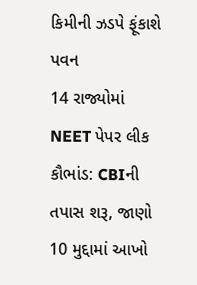કિમીની ઝડપે ફૂંકાશે પવન
14 રાજ્યોમાં NEET પેપર લીક કૌભાંડ: CBIની તપાસ શરૂ, જાણો 10 મુદ્દામાં આખો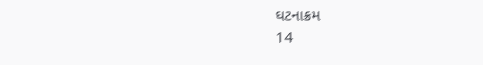ઘટનાક્રમ
14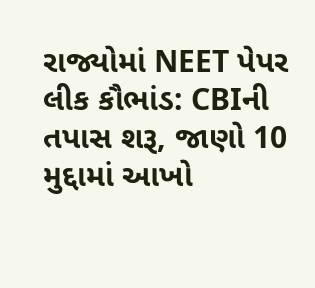રાજ્યોમાં NEET પેપર લીક કૌભાંડ: CBIની તપાસ શરૂ, જાણો 10 મુદ્દામાં આખો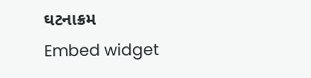ઘટનાક્રમ
Embed widget